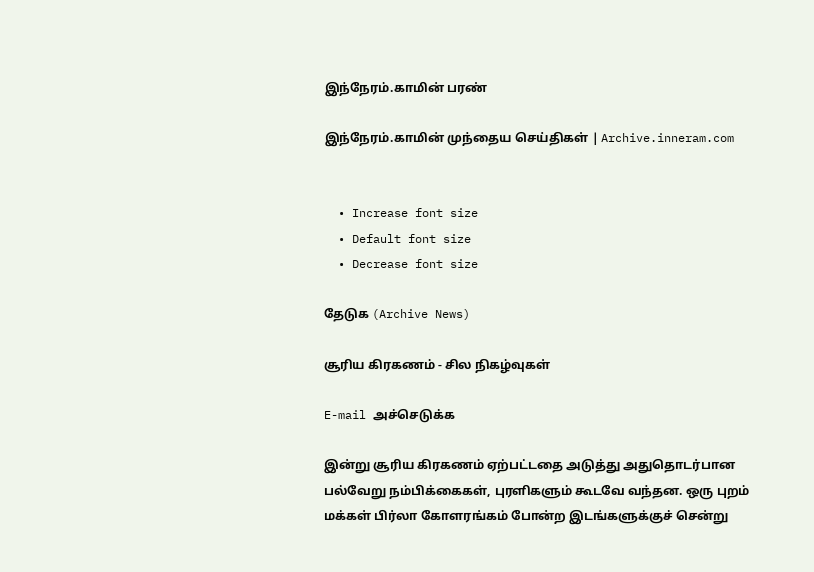இந்நேரம்.காமின் பரண்

இந்நேரம்.காமின் முந்தைய செய்திகள் | Archive.inneram.com


  • Increase font size
  • Default font size
  • Decrease font size

தேடுக (Archive News)

சூரிய கிரகணம் - சில நிகழ்வுகள்

E-mail அச்செடுக்க

இன்று சூரிய கிரகணம் ஏற்பட்டதை அடுத்து அதுதொடர்பான பல்வேறு நம்பிக்கைகள், புரளிகளும் கூடவே வந்தன. ஒரு புறம் மக்கள் பிர்லா கோளரங்கம் போன்ற இடங்களுக்குச் சென்று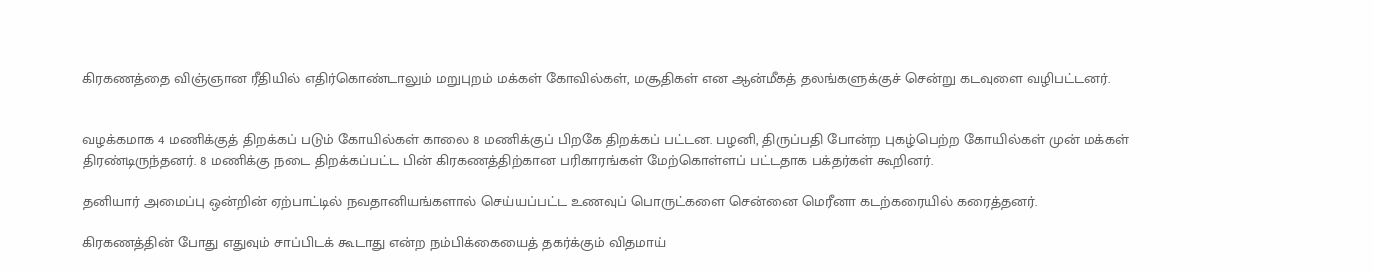கிரகணத்தை விஞ்ஞான ரீதியில் எதிர்கொண்டாலும் மறுபுறம் மக்கள் கோவில்கள், மசூதிகள் என ஆன்மீகத் தலங்களுக்குச் சென்று கடவுளை வழிபட்டனர்.


வழக்கமாக 4 மணிக்குத் திறக்கப் படும் கோயில்கள் காலை 8 மணிக்குப் பிறகே திறக்கப் பட்டன. பழனி, திருப்பதி போன்ற புகழ்பெற்ற கோயில்கள் முன் மக்கள் திரண்டிருந்தனர். 8 மணிக்கு நடை திறக்கப்பட்ட பின் கிரகணத்திற்கான பரிகாரங்கள் மேற்கொள்ளப் பட்டதாக பக்தர்கள் கூறினர்.

தனியார் அமைப்பு ஒன்றின் ஏற்பாட்டில் நவதானியங்களால் செய்யப்பட்ட உணவுப் பொருட்களை சென்னை மெரீனா கடற்கரையில் கரைத்தனர்.

கிரகணத்தின் போது எதுவும் சாப்பிடக் கூடாது என்ற நம்பிக்கையைத் தகர்க்கும் விதமாய்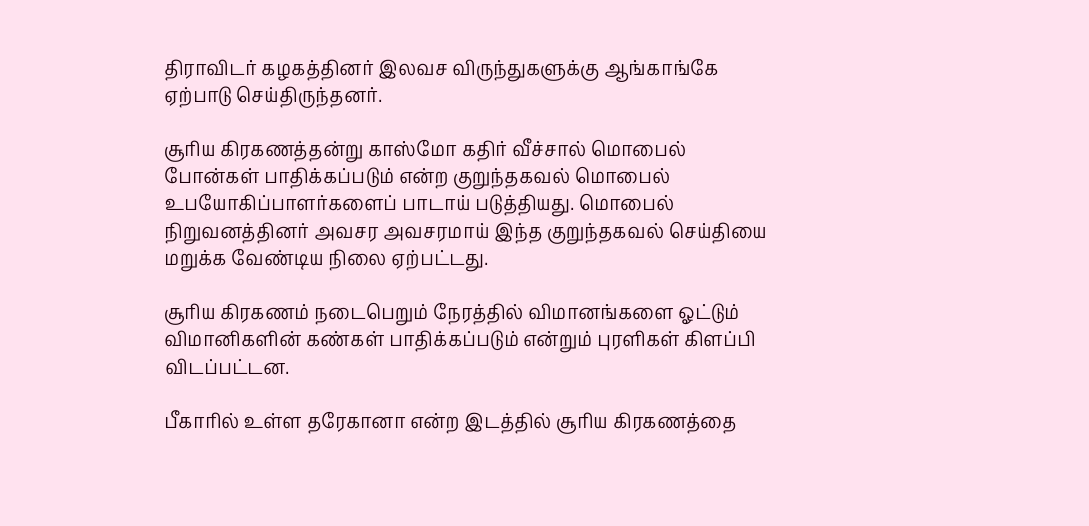திராவிடர் கழகத்தினர் இலவச விருந்துகளுக்கு ஆங்காங்கே ஏற்பாடு செய்திருந்தனர்.

சூரிய கிரகணத்தன்று காஸ்மோ கதிர் வீச்சால் மொபைல் போன்கள் பாதிக்கப்படும் என்ற குறுந்தகவல் மொபைல் உபயோகிப்பாளர்களைப் பாடாய் படுத்தியது. மொபைல் நிறுவனத்தினர் அவசர அவசரமாய் இந்த குறுந்தகவல் செய்தியை மறுக்க வேண்டிய நிலை ஏற்பட்டது.

சூரிய கிரகணம் நடைபெறும் நேரத்தில் விமானங்களை ஓட்டும் விமானிகளின் கண்கள் பாதிக்கப்படும் என்றும் புரளிகள் கிளப்பி விடப்பட்டன.

பீகாரில் உள்ள தரேகானா என்ற இடத்தில் சூரிய கிரகணத்தை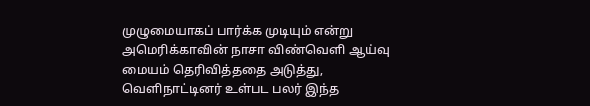முழுமையாகப் பார்க்க முடியும் என்று அமெரிக்காவின் நாசா விண்வெளி ஆய்வு மையம் தெரிவித்ததை அடுத்து, வெளிநாட்டினர் உள்பட பலர் இந்த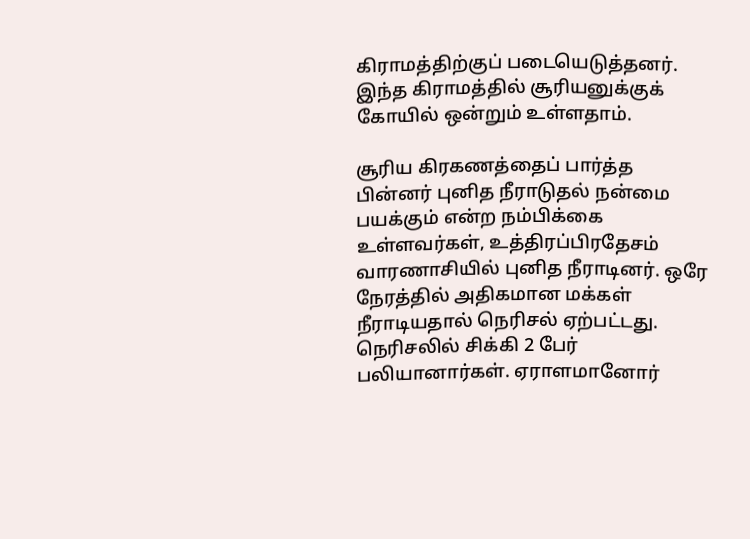கிராமத்திற்குப் படையெடுத்தனர். இந்த கிராமத்தில் சூரியனுக்குக் கோயில் ஒன்றும் உள்ளதாம்.

சூரிய கிரகணத்தைப் பார்த்த பின்னர் புனித நீராடுதல் நன்மை பயக்கும் என்ற நம்பிக்கை உள்ளவர்கள், உத்திரப்பிரதேசம் வாரணாசியில் புனித நீராடினர். ஒரே நேரத்தில் அதிகமான மக்கள் நீராடியதால் நெரிசல் ஏற்பட்டது. நெரிசலில் சிக்கி 2 பேர் பலியானார்கள். ஏராளமானோர்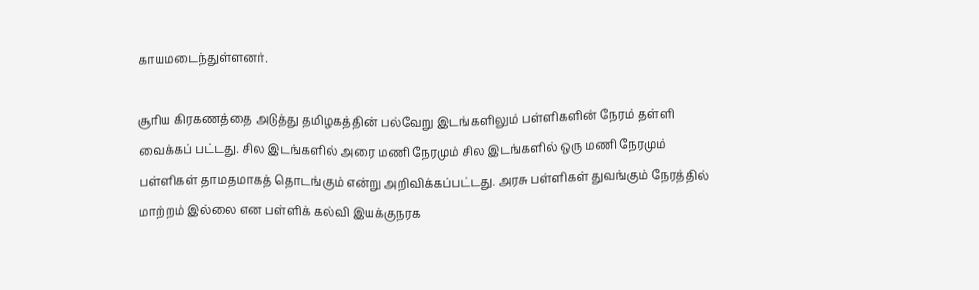காயமடைந்துள்ளனர்.

சூரிய கிரகணத்தை அடுத்து தமிழகத்தின் பல்வேறு இடங்களிலும் பள்ளிகளின் நேரம் தள்ளி வைக்கப் பட்டது. சில இடங்களில் அரை மணி நேரமும் சில இடங்களில் ஒரு மணி நேரமும் பள்ளிகள் தாமதமாகத் தொடங்கும் என்று அறிவிக்கப்பட்டது. அரசு பள்ளிகள் துவங்கும் நேரத்தில் மாற்றம் இல்லை என பள்ளிக் கல்வி இயக்குநரக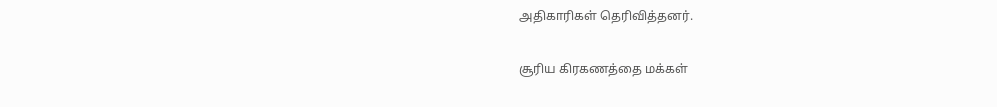அதிகாரிகள் தெரிவித்தனர்.

சூரிய கிரகணத்தை மக்கள்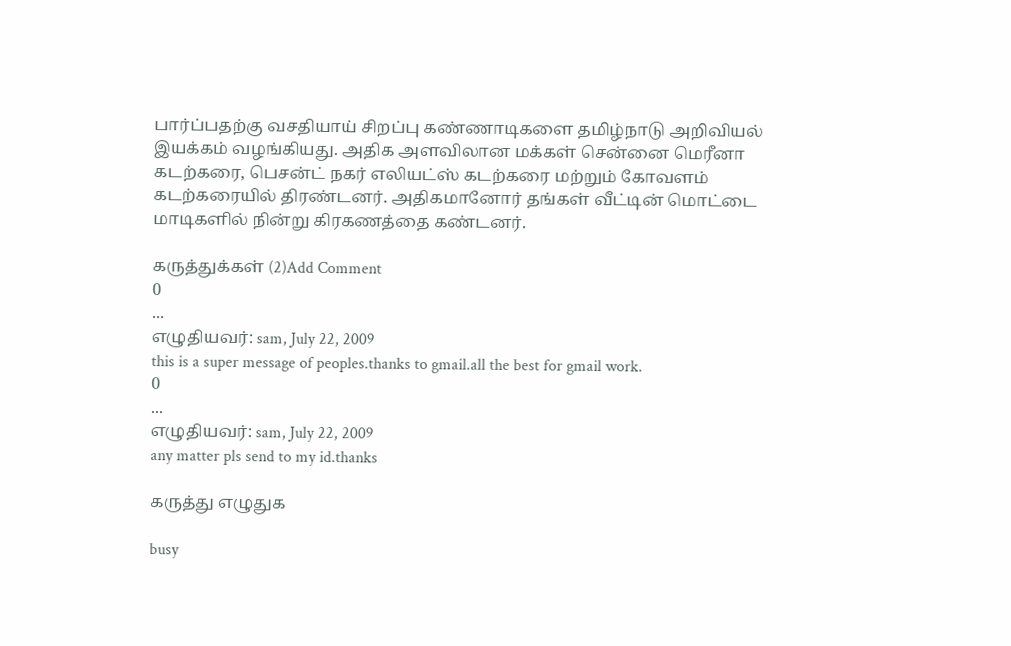பார்ப்பதற்கு வசதியாய் சிறப்பு கண்ணாடிகளை தமிழ்நாடு அறிவியல் இயக்கம் வழங்கியது. அதிக அளவிலான மக்கள் சென்னை மெரீனா கடற்கரை, பெசன்ட் நகர் எலியட்ஸ் கடற்கரை மற்றும் கோவளம் கடற்கரையில் திரண்டனர். அதிகமானோர் தங்கள் வீட்டின் மொட்டை மாடிகளில் நின்று கிரகணத்தை கண்டனர்.

கருத்துக்கள் (2)Add Comment
0
...
எழுதியவர்: sam, July 22, 2009
this is a super message of peoples.thanks to gmail.all the best for gmail work.
0
...
எழுதியவர்: sam, July 22, 2009
any matter pls send to my id.thanks

கருத்து எழுதுக

busy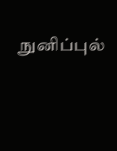நுனிப்புல்